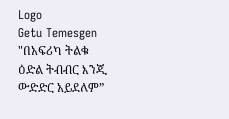Logo
Getu Temesgen
"በአፍሪካ ትልቁ ዕድል ትብብር እንጂ ውድድር አይደለም”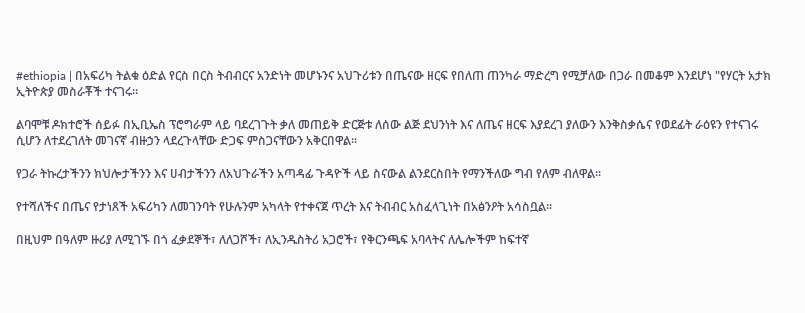#ethiopia | በአፍሪካ ትልቁ ዕድል የርስ በርስ ትብብርና አንድነት መሆኑንና አህጉሪቱን በጤናው ዘርፍ የበለጠ ጠንካራ ማድረግ የሚቻለው በጋራ በመቆም እንደሆነ "የሃርት አታክ ኢትዮጵያ መስራቾች ተናገሩ።

ልባሞቹ ዶክተሮች ሰይፉ በኢቢኤስ ፕሮግራም ላይ ባደረገጉት ቃለ መጠይቅ ድርጅቱ ለሰው ልጅ ደህንነት እና ለጤና ዘርፍ እያደረገ ያለውን እንቅስቃሴና የወደፊት ራዕዩን የተናገሩ ሲሆን ለተደረገለት መገናኛ ብዙኃን ላደረጉላቸው ድጋፍ ምስጋናቸውን አቅርበዋል።

የጋራ ትኩረታችንን ክህሎታችንን እና ሀብታችንን ለአህጉራችን አጣዳፊ ጉዳዮች ላይ ስናውል ልንደርስበት የማንችለው ግብ የለም ብለዋል።

የተሻለችና በጤና የታነጸች አፍሪካን ለመገንባት የሁሉንም አካላት የተቀናጀ ጥረት እና ትብብር አስፈላጊነት በአፅንዖት አሳስቧል።

በዚህም በዓለም ዙሪያ ለሚገኙ በጎ ፈቃደኞች፣ ለለጋሾች፣ ለኢንዱስትሪ አጋሮች፣ የቅርንጫፍ አባላትና ለሌሎችም ከፍተኛ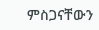ምስጋናቸውን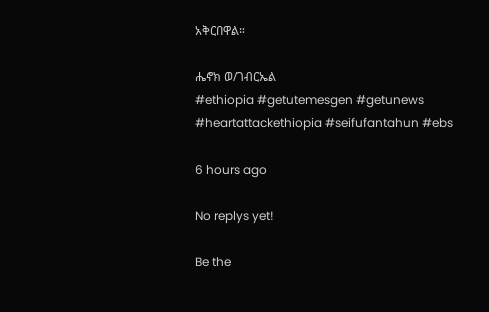አቅርበዋል።

ሔኖክ ወ/ገብርኤል
#ethiopia #getutemesgen #getunews #heartattackethiopia #seifufantahun #ebs

6 hours ago

No replys yet!

Be the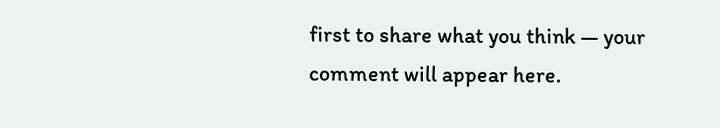first to share what you think — your comment will appear here.